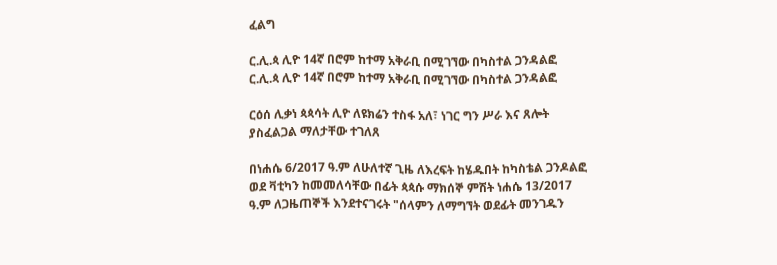ፈልግ

ር.ሊ.ጳ ሊዮ 14ኛ በሮም ከተማ አቅራቢ በሚገኘው በካስተል ጋንዳልፎ ር.ሊ.ጳ ሊዮ 14ኛ በሮም ከተማ አቅራቢ በሚገኘው በካስተል ጋንዳልፎ

ርዕሰ ሊቃነ ጳጳሳት ሊዮ ለዩክሬን ተስፋ አለ፣ ነገር ግን ሥራ እና ጸሎት ያስፈልጋል ማለታቸው ተገለጸ

በነሐሴ 6/2017 ዓ.ም ለሁለተኛ ጊዜ ለእረፍት ከሄዱበት ከካስቴል ጋንዶልፎ ወደ ቫቲካን ከመመለሳቸው በፊት ጳጳሱ ማክሰኞ ምሽት ነሐሴ 13/2017 ዓ.ም ለጋዜጠኞች እንደተናገሩት "ሰላምን ለማግኘት ወደፊት መንገዱን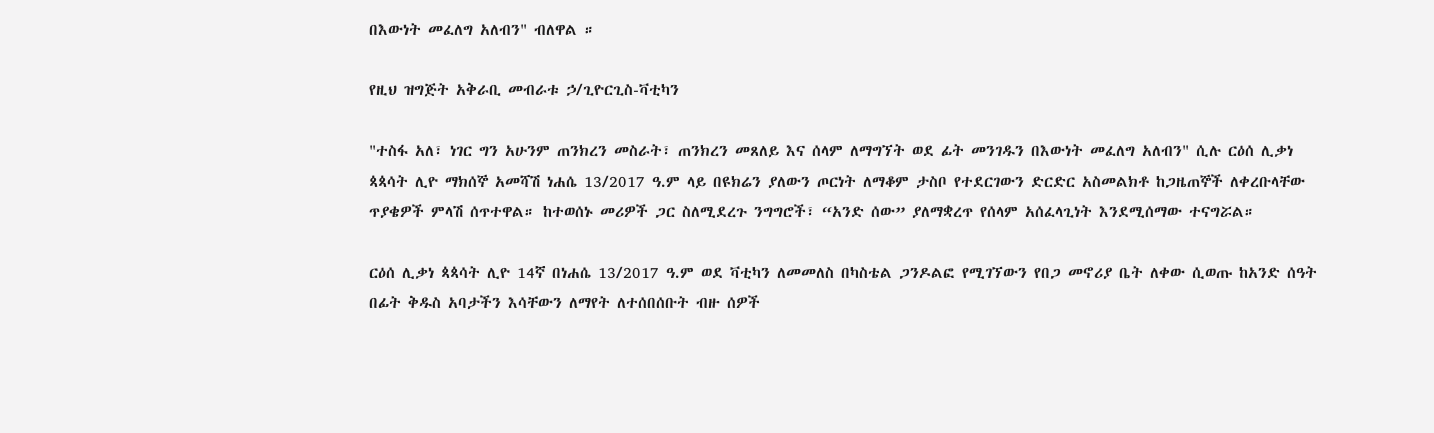በእውነት መፈለግ አለብን" ብለዋል ።

የዚህ ዝግጅት አቅራቢ መብራቱ ኃ/ጊዮርጊስ-ቫቲካን

"ተስፋ አለ፣ ነገር ግን አሁንም ጠንክረን መስራት፣ ጠንክረን መጸለይ እና ሰላም ለማግኘት ወደ ፊት መንገዱን በእውነት መፈለግ አለብን" ሲሉ ርዕሰ ሊቃነ ጳጳሳት ሊዮ ማክሰኞ አመሻሽ ነሐሴ 13/2017 ዓ.ም ላይ በዩክሬን ያለውን ጦርነት ለማቆም ታስቦ የተደርገውን ድርድር አስመልክቶ ከጋዜጠኞች ለቀረቡላቸው ጥያቄዎች ምላሽ ሰጥተዋል። ከተወሰኑ መሪዎች ጋር ስለሚደረጉ ንግግሮች፣ “አንድ ሰው” ያለማቋረጥ የሰላም አሰፈላጊነት እንደሚሰማው ተናግሯል።

ርዕሰ ሊቃነ ጳጳሳት ሊዮ 14ኛ በነሐሴ 13/2017 ዓ.ም ወደ ቫቲካን ለመመለስ በካስቴል ጋንዶልፎ የሚገኘውን የበጋ መኖሪያ ቤት ለቀው ሲወጡ ከአንድ ሰዓት በፊት ቅዱስ አባታችን እሳቸውን ለማየት ለተሰበሰቡት ብዙ ሰዎች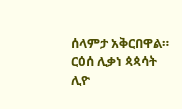ሰላምታ አቅርበዋል። ርዕሰ ሊቃነ ጳጳሳት ሊዮ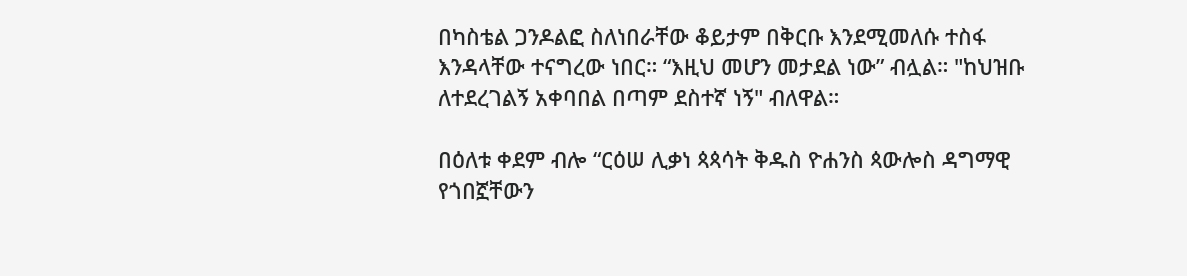በካስቴል ጋንዶልፎ ስለነበራቸው ቆይታም በቅርቡ እንደሚመለሱ ተስፋ እንዳላቸው ተናግረው ነበር። “እዚህ መሆን መታደል ነው” ብሏል። "ከህዝቡ ለተደረገልኝ አቀባበል በጣም ደስተኛ ነኝ" ብለዋል።

በዕለቱ ቀደም ብሎ “ርዕሠ ሊቃነ ጳጳሳት ቅዱስ ዮሐንስ ጳውሎስ ዳግማዊ የጎበኟቸውን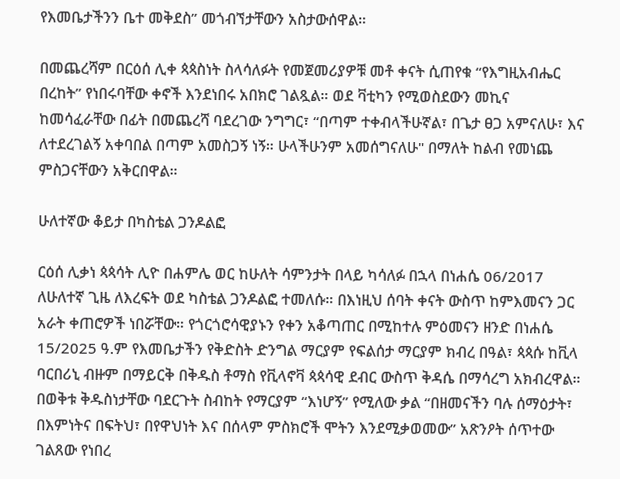የእመቤታችንን ቤተ መቅደስ” መጎብኘታቸውን አስታውሰዋል።

በመጨረሻም በርዕሰ ሊቀ ጳጳስነት ስላሳለፉት የመጀመሪያዎቹ መቶ ቀናት ሲጠየቁ “የእግዚአብሔር በረከት” የነበሩባቸው ቀኖች እንደነበሩ አበክሮ ገልጿል። ወደ ቫቲካን የሚወስደውን መኪና ከመሳፈራቸው በፊት በመጨረሻ ባደረገው ንግግር፣ “በጣም ተቀብላችሁኛል፣ በጌታ ፀጋ አምናለሁ፣ እና ለተደረገልኝ አቀባበል በጣም አመስጋኝ ነኝ። ሁላችሁንም አመሰግናለሁ" በማለት ከልብ የመነጨ ምስጋናቸውን አቅርበዋል።

ሁለተኛው ቆይታ በካስቴል ጋንዶልፎ

ርዕሰ ሊቃነ ጳጳሳት ሊዮ በሐምሌ ወር ከሁለት ሳምንታት በላይ ካሳለፉ በኋላ በነሐሴ 06/2017 ለሁለተኛ ጊዜ ለእረፍት ወደ ካስቴል ጋንዶልፎ ተመለሱ። በእነዚህ ሰባት ቀናት ውስጥ ከምእመናን ጋር አራት ቀጠሮዎች ነበሯቸው። የጎርጎሮሳዊያኑን የቀን አቆጣጠር በሚከተሉ ምዕመናን ዘንድ በነሐሴ 15/2025 ዓ.ም የእመቤታችን የቅድስት ድንግል ማርያም የፍልሰታ ማርያም ክብረ በዓል፣ ጳጳሱ ከቪላ ባርበሪኒ ብዙም በማይርቅ በቅዱስ ቶማስ የቪላኖቫ ጳጳሳዊ ደብር ውስጥ ቅዳሴ በማሳረግ አክብረዋል።  በወቅቱ ቅዱስነታቸው ባደርጉት ስብከት የማርያም “እነሆኝ” የሚለው ቃል “በዘመናችን ባሉ ሰማዕታት፣ በእምነትና በፍትህ፣ በየዋህነት እና በሰላም ምስክሮች ሞትን እንደሚቃወመው” አጽንዖት ሰጥተው ገልጸው የነበረ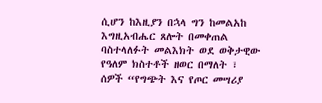ሲሆን ከእዚያን በኋላ ግን ከመልአከ እግዚአብሔር ጸሎት በመቀጠል ባስተላለፉት መልእክት ወደ ወቅታዊው የዓለም ክስተቶች ዘወር በማለት ፣ ሰዎች “የግጭት እና የጦር መሣሪያ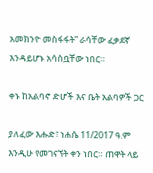አመክንዮ መስፋፋት” ራሳቸው ፈቃደኛ እንዳይሆኑ አሳስቧቸው ነበር።

ቀኑ ከአልባኖ ድሆች እና ቤት አልባዎች ጋር

ያለፈው እሑድ፣ ነሐሴ 11/2017 ዓ.ም እንዲሁ የመገናኘት ቀን ነበር። ጠዋት ላይ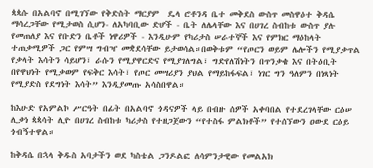ጳጳሱ በአልባኖ በሚገኘው የቅድስት ማርያም  ዴላ ሮቶንዳ ቤተ መቅደስ ውስጥ መስዋዕተ ቅዳሴ ማሳረጋቸው የሚታወስ ሲሆን- ለአካባቢው ድሆች - ቤት ለሌላቸው እና በሀገረ ስብከቱ ውስጥ ያሉ የመጠለያ እና የቡድን ቤቶች ነዋሪዎች - እንዲሁም የካሪታስ ሠራተኞች እና የምክር ማዕከላት ተጠቃሚዎች ጋር የምሣ ግብዣ መቋደሳቸው ይታወሳል።በወቅቱም “የጦርን ወይም ሌሎችን የሚያቃጥል የቃላት እሳትን ሳይሆን፣ ራሱን የሚያዋርድና የሚያገለግል፣ ግድየለሽነትን በጥንቃቄ እና በትዕቢት በየዋህነት የሚቃወም የፍቅር እሳት፣ የጦር መሣሪያን ያህል የማይከፋፍል፣ ነገር ግን ዓለምን በነጻነት የሚያድስ የደግነት እሳት” እንዲያመጡ አሳስበዋል።

ከእሁድ የአምልኮ ሥርዓት በፊት በአልባኖ ጎዳናዎች ላይ በብዙ ሰዎች አቀባበል የተደረገላቸው ርዕሠ ሊቃነ ጳጳሳት ሊዮ በሀገረ ስብከቱ ካሪታስ የተዘጋጀውን “የተስፋ ምልክቶች” የተሰኘውን ዐውደ ርዕይ ጎብኝተዋል።

ከቅዳሴ በኋላ ቅዱስ አባታችን ወደ ካስቴል ጋንዶልፎ ለሳምንታዊው የመልአክ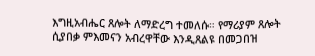እግዚአብሔር ጸሎት ለማድረግ ተመለሱ። የማሪያም ጸሎት ሲያበቃ ምእመናን አብረዋቸው እንዲጸልዩ በመጋበዝ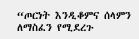“ጦርነት እንዲቆምና ሰላምን ለማስፈን የሚደረጉ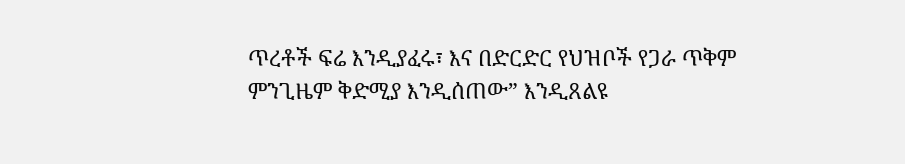ጥረቶች ፍሬ እንዲያፈሩ፣ እና በድርድር የህዝቦች የጋራ ጥቅም ምንጊዜም ቅድሚያ እንዲሰጠው” እንዲጸልዩ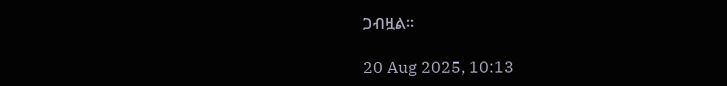ጋብዟል።

20 Aug 2025, 10:13